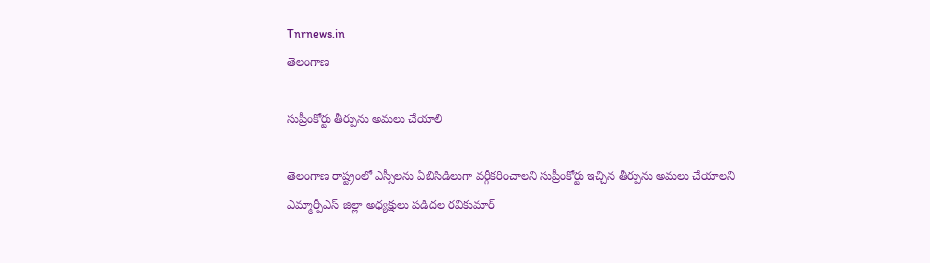Tnrnews.in
తెలంగాణ

సుప్రీంకోర్టు తీర్పును అమలు చేయాలి

తెలంగాణ రాష్ట్రంలో ఎస్సీలను ఏబిసిడిలుగా వర్గీకరించాలని సుప్రీంకోర్టు ఇచ్చిన తీర్పును అమలు చేయాలని ఎమ్మార్పీఎస్ జిల్లా అధ్యక్షులు పడిదల రవికుమార్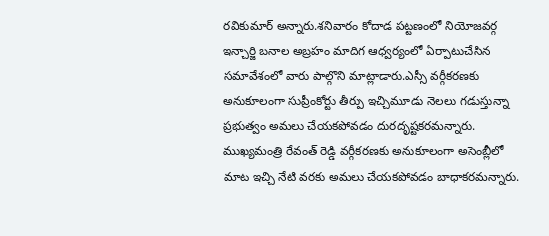రవికుమార్ అన్నారు.శనివారం కోదాడ పట్టణంలో నియోజవర్గ ఇన్చార్జి బనాల అబ్రహం మాదిగ ఆధ్వర్యంలో ఏర్పాటుచేసిన సమావేశంలో వారు పాల్గొని మాట్లాడారు.ఎస్సీ వర్గీకరణకు అనుకూలంగా సుప్రీంకోర్టు తీర్పు ఇచ్చిమూడు నెలలు గడుస్తున్నా ప్రభుత్వం అమలు చేయకపోవడం దురదృష్టకరమన్నారు. ముఖ్యమంత్రి రేవంత్ రెడ్డి వర్గీకరణకు అనుకూలంగా అసెంబ్లీలో మాట ఇచ్చి నేటి వరకు అమలు చేయకపోవడం బాధాకరమన్నారు.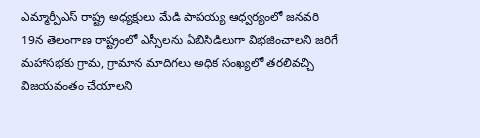ఎమ్మార్పీఎస్ రాష్ట్ర అధ్యక్షులు మేడి పాపయ్య ఆధ్వర్యంలో జనవరి 19న తెలంగాణ రాష్ట్రంలో ఎస్సీలను ఏబిసిడిలుగా విభజించాలని జరిగే మహాసభకు గ్రామ, గ్రామాన మాదిగలు అధిక సంఖ్యలో తరలివచ్చి విజయవంతం చేయాలని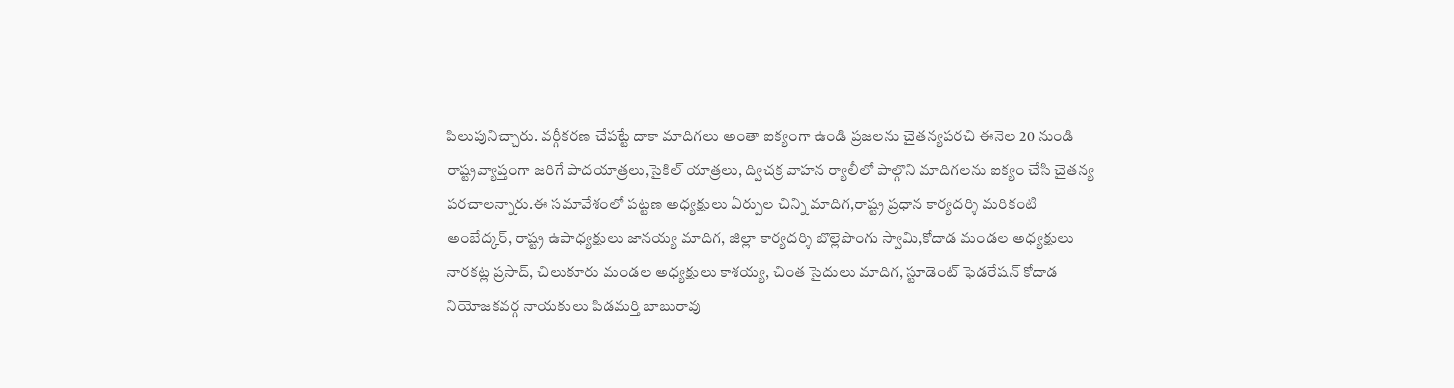పిలుపునిచ్చారు. వర్గీకరణ చేపట్టే దాకా మాదిగలు అంతా ఐక్యంగా ఉండి ప్రజలను చైతన్యపరచి ఈనెల 20 నుండి రాష్ట్రవ్యాప్తంగా జరిగే పాదయాత్రలు,సైకిల్ యాత్రలు, ద్విచక్ర వాహన ర్యాలీలో పాల్గొని మాదిగలను ఐక్యం చేసి చైతన్య పరచాలన్నారు.ఈ సమావేశంలో పట్టణ అధ్యక్షులు ఏర్పుల చిన్ని మాదిగ,రాష్ట్ర ప్రధాన కార్యదర్శి మరికంటి అంబేద్కర్, రాష్ట్ర ఉపాధ్యక్షులు జానయ్య మాదిగ, జిల్లా కార్యదర్శి బొల్లెపొంగు స్వామి,కోదాడ మండల అధ్యక్షులు నారకట్ల ప్రసాద్, చిలుకూరు మండల అధ్యక్షులు కాశయ్య, చింత సైదులు మాదిగ, స్టూడెంట్ ఫెడరేషన్ కోదాడ నియోజకవర్గ నాయకులు పిడమర్తి బాబురావు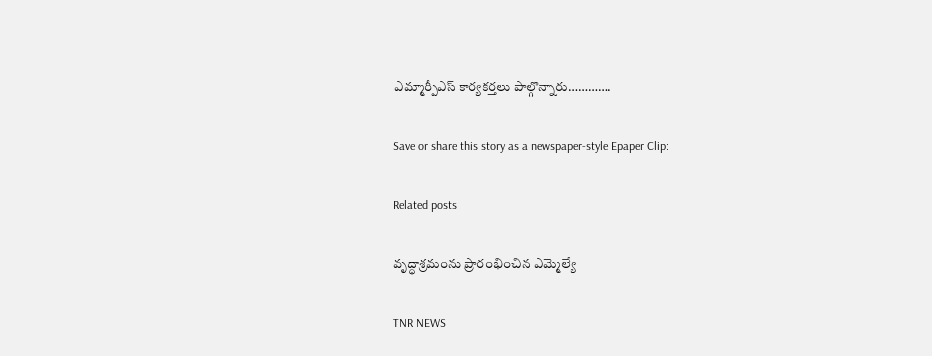ఎమ్మార్పీఎస్ కార్యకర్తలు పాల్గొన్నారు………….

Save or share this story as a newspaper-style Epaper Clip:

Related posts

వృద్ధాశ్రమంను ప్రారంభించిన ఎమ్మెల్యే

TNR NEWS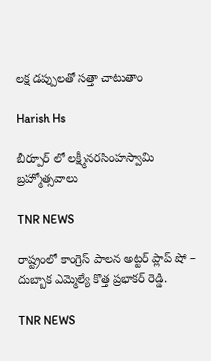లక్ష డప్పులతో సత్తా చాటుతాం

Harish Hs

బీర్పూర్ లో లక్ష్మీనరసింహస్వామి బ్రహ్మోత్సవాలు

TNR NEWS

రాష్ట్రంలో కాంగ్రెస్ పాలన అట్టర్ ప్లాప్ షో – దుబ్బాక ఎమ్మెల్యే కొత్త ప్రభాకర్ రెడ్డి.

TNR NEWS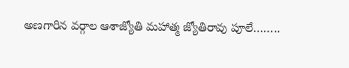అణగారిన వర్గాల ఆశాజ్యోతి మహాత్మ జ్యోతిరావు పూలే……..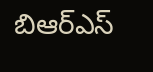బిఆర్ఎస్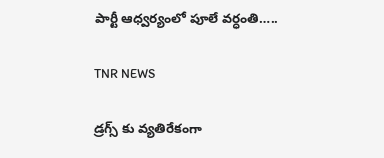పార్టీ ఆధ్వర్యంలో పూలే వర్ధంతి…..

TNR NEWS

డ్రగ్స్ కు వ్యతిరేకంగా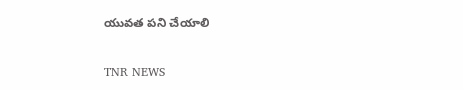యువత పని చేయాలి

TNR NEWS